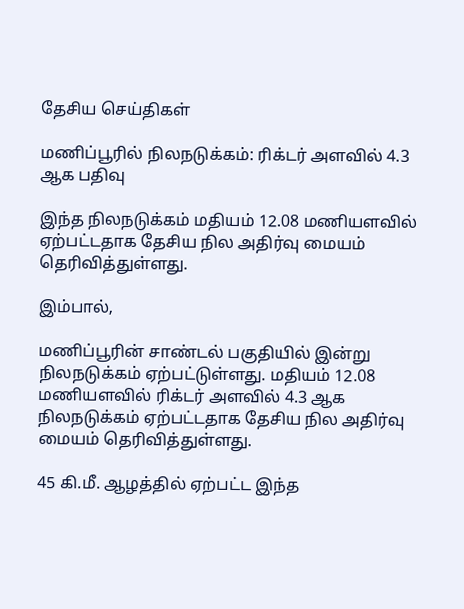தேசிய செய்திகள்

மணிப்பூரில் நிலநடுக்கம்: ரிக்டர் அளவில் 4.3 ஆக பதிவு

இந்த நிலநடுக்கம் மதியம் 12.08 மணியளவில் ஏற்பட்டதாக தேசிய நில அதிர்வு மையம் தெரிவித்துள்ளது.

இம்பால்,

மணிப்பூரின் சாண்டல் பகுதியில் இன்று நிலநடுக்கம் ஏற்பட்டுள்ளது. மதியம் 12.08 மணியளவில் ரிக்டர் அளவில் 4.3 ஆக நிலநடுக்கம் ஏற்பட்டதாக தேசிய நில அதிர்வு மையம் தெரிவித்துள்ளது.

45 கி.மீ. ஆழத்தில் ஏற்பட்ட இந்த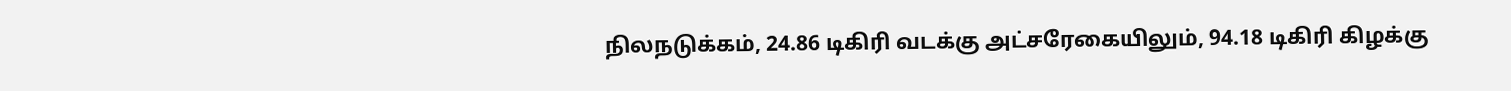நிலநடுக்கம், 24.86 டிகிரி வடக்கு அட்சரேகையிலும், 94.18 டிகிரி கிழக்கு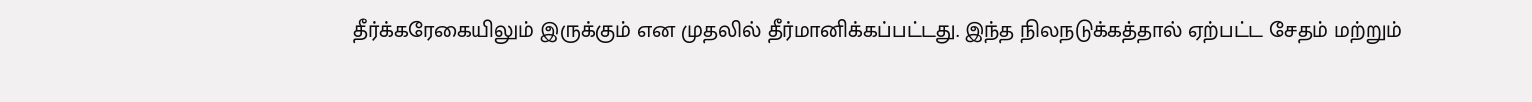தீர்க்கரேகையிலும் இருக்கும் என முதலில் தீர்மானிக்கப்பட்டது. இந்த நிலநடுக்கத்தால் ஏற்பட்ட சேதம் மற்றும்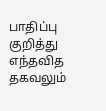பாதிப்பு குறித்து எந்தவித தகவலும்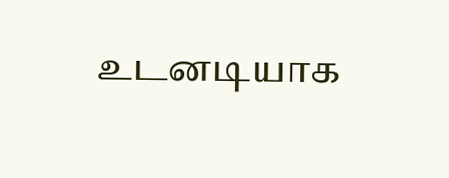உடனடியாக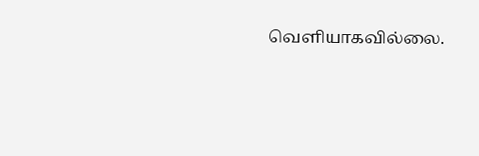வெளியாகவில்லை.